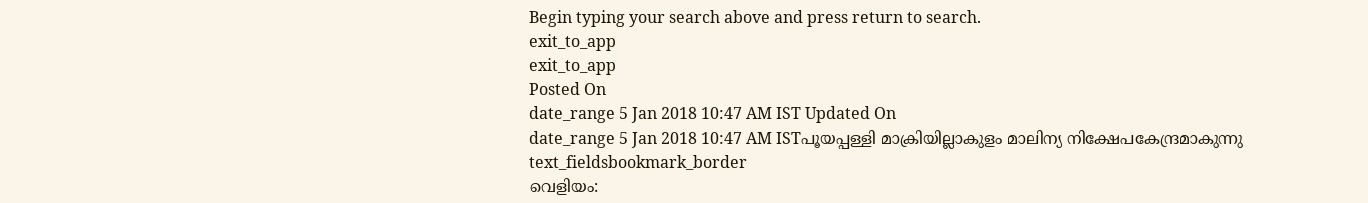Begin typing your search above and press return to search.
exit_to_app
exit_to_app
Posted On
date_range 5 Jan 2018 10:47 AM IST Updated On
date_range 5 Jan 2018 10:47 AM ISTപൂയപ്പള്ളി മാക്രിയില്ലാകുളം മാലിന്യ നിക്ഷേപകേന്ദ്രമാകുന്നു
text_fieldsbookmark_border
വെളിയം: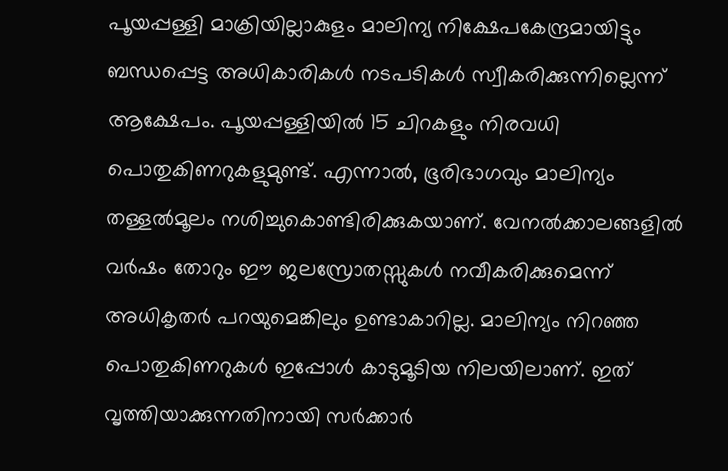പൂയപ്പള്ളി മാക്രിയില്ലാകുളം മാലിന്യ നിക്ഷേപകേന്ദ്രമായിട്ടും ബന്ധപ്പെട്ട അധികാരികൾ നടപടികൾ സ്വീകരിക്കുന്നില്ലെന്ന് ആക്ഷേപം. പൂയപ്പള്ളിയിൽ 15 ചിറകളും നിരവധി പൊതുകിണറുകളുമുണ്ട്. എന്നാൽ, ഭൂരിഭാഗവും മാലിന്യം തള്ളൽമൂലം നശിച്ചുകൊണ്ടിരിക്കുകയാണ്. വേനൽക്കാലങ്ങളിൽ വർഷം തോറും ഈ ജലസ്രോതസ്സുകൾ നവീകരിക്കുമെന്ന് അധികൃതർ പറയുമെങ്കിലും ഉണ്ടാകാറില്ല. മാലിന്യം നിറഞ്ഞ പൊതുകിണറുകൾ ഇപ്പോൾ കാടുമൂടിയ നിലയിലാണ്. ഇത് വൃത്തിയാക്കുന്നതിനായി സർക്കാർ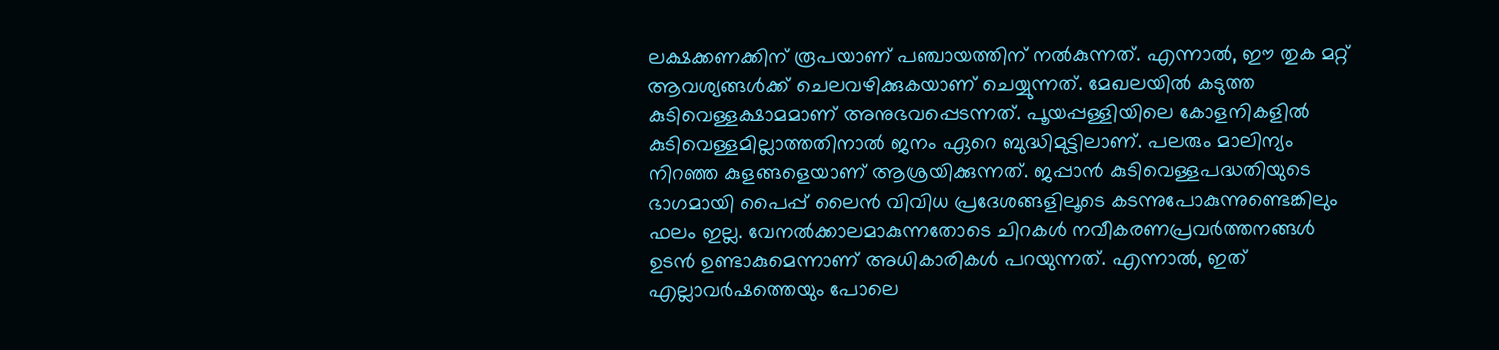ലക്ഷക്കണക്കിന് രൂപയാണ് പഞ്ചായത്തിന് നൽകുന്നത്. എന്നാൽ, ഈ തുക മറ്റ് ആവശ്യങ്ങൾക്ക് ചെലവഴിക്കുകയാണ് ചെയ്യുന്നത്. മേഖലയിൽ കടുത്ത കുടിവെള്ളക്ഷാമമാണ് അനുഭവപ്പെടന്നത്. പൂയപ്പള്ളിയിലെ കോളനികളിൽ കുടിവെള്ളമില്ലാത്തതിനാൽ ജനം ഏറെ ബുദ്ധിമുട്ടിലാണ്. പലരും മാലിന്യം നിറഞ്ഞ കുളങ്ങളെയാണ് ആശ്രയിക്കുന്നത്. ജപ്പാൻ കുടിവെള്ളപദ്ധതിയുടെ ഭാഗമായി പൈപ്പ് ലൈൻ വിവിധ പ്രദേശങ്ങളിലൂടെ കടന്നുപോകുന്നുണ്ടെങ്കിലും ഫലം ഇല്ല. വേനൽക്കാലമാകുന്നതോടെ ചിറകൾ നവീകരണപ്രവർത്തനങ്ങൾ ഉടൻ ഉണ്ടാകുമെന്നാണ് അധികാരികൾ പറയുന്നത്. എന്നാൽ, ഇത് എല്ലാവർഷത്തെയും പോലെ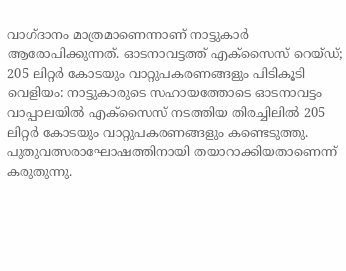വാഗ്ദാനം മാത്രമാണെന്നാണ് നാട്ടുകാർ ആരോപിക്കുന്നത്. ഓടനാവട്ടത്ത് എക്സൈസ് റെയ്ഡ്; 205 ലിറ്റർ കോടയും വാറ്റുപകരണങ്ങളും പിടികൂടി വെളിയം: നാട്ടുകാരുടെ സഹായത്തോടെ ഓടനാവട്ടം വാപ്പാലയിൽ എക്സൈസ് നടത്തിയ തിരച്ചിലിൽ 205 ലിറ്റർ കോടയും വാറ്റുപകരണങ്ങളും കണ്ടെടുത്തു. പുതുവത്സരാഘോഷത്തിനായി തയാറാക്കിയതാണെന്ന് കരുതുന്നു.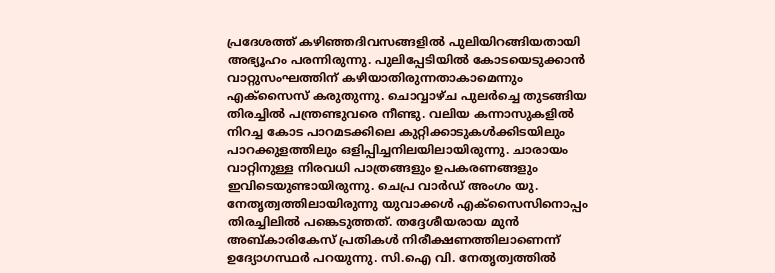പ്രദേശത്ത് കഴിഞ്ഞദിവസങ്ങളിൽ പുലിയിറങ്ങിയതായി അഭ്യൂഹം പരന്നിരുന്നു. പുലിപ്പേടിയിൽ കോടയെടുക്കാൻ വാറ്റുസംഘത്തിന് കഴിയാതിരുന്നതാകാമെന്നും എക്സൈസ് കരുതുന്നു. ചൊവ്വാഴ്ച പുലർച്ചെ തുടങ്ങിയ തിരച്ചിൽ പന്ത്രണ്ടുവരെ നീണ്ടു. വലിയ കന്നാസുകളിൽ നിറച്ച കോട പാറമടക്കിലെ കുറ്റിക്കാടുകൾക്കിടയിലും പാറക്കുളത്തിലും ഒളിപ്പിച്ചനിലയിലായിരുന്നു. ചാരായം വാറ്റിനുള്ള നിരവധി പാത്രങ്ങളും ഉപകരണങ്ങളും ഇവിടെയുണ്ടായിരുന്നു. ചെപ്ര വാർഡ് അംഗം യു. നേതൃത്വത്തിലായിരുന്നു യുവാക്കൾ എക്സൈസിനൊപ്പം തിരച്ചിലിൽ പങ്കെടുത്തത്. തദ്ദേശീയരായ മുൻ അബ്കാരികേസ് പ്രതികൾ നിരീക്ഷണത്തിലാണെന്ന് ഉദ്യോഗസ്ഥർ പറയുന്നു. സി.ഐ വി. നേതൃത്വത്തിൽ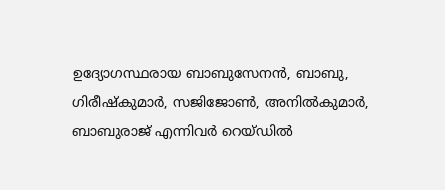ഉദ്യോഗസ്ഥരായ ബാബുസേനൻ, ബാബു, ഗിരീഷ്കുമാർ, സജിജോൺ, അനിൽകുമാർ, ബാബുരാജ് എന്നിവർ റെയ്ഡിൽ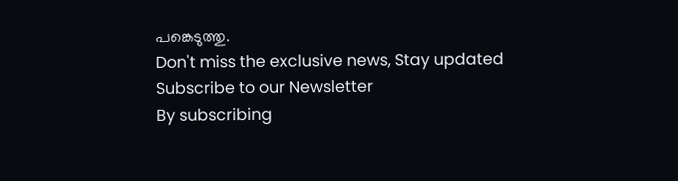പങ്കെടുത്തു.
Don't miss the exclusive news, Stay updated
Subscribe to our Newsletter
By subscribing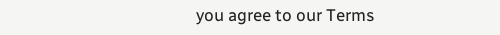you agree to our Terms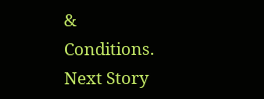& Conditions.
Next Story